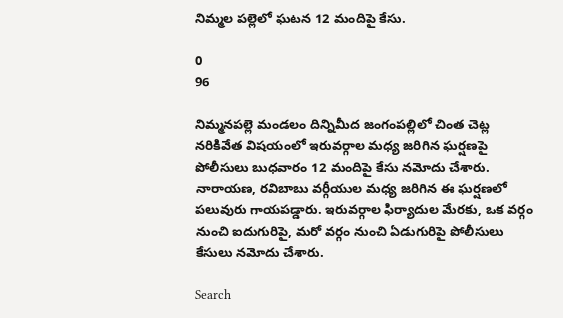నిమ్మల పల్లెలో ఘటన 12 మందిపై కేసు.

0
96

నిమ్మనపల్లె మండలం దిన్నిమీద జంగంపల్లిలో చింత చెట్ల నరికివేత విషయంలో ఇరువర్గాల మధ్య జరిగిన ఘర్షణపై పోలీసులు బుధవారం 12 మందిపై కేసు నమోదు చేశారు. నారాయణ, రవిబాబు వర్గీయుల మధ్య జరిగిన ఈ ఘర్షణలో పలువురు గాయపడ్డారు. ఇరువర్గాల ఫిర్యాదుల మేరకు, ఒక వర్గం నుంచి ఐదుగురిపై, మరో వర్గం నుంచి ఏడుగురిపై పోలీసులు కేసులు నమోదు చేశారు.

Search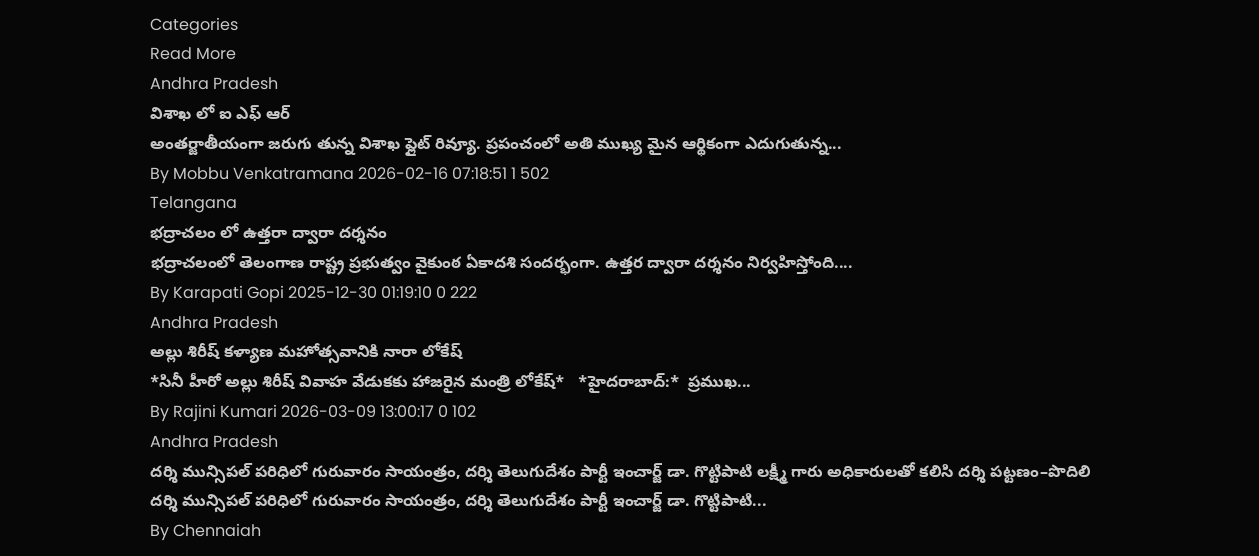Categories
Read More
Andhra Pradesh
విశాఖ లో ఐ ఎఫ్ ఆర్
అంతర్జాతీయంగా జరుగు తున్న విశాఖ ఫ్లైట్ రివ్యూ. ప్రపంచంలో అతి ముఖ్య మైన ఆర్థికంగా ఎదుగుతున్న...
By Mobbu Venkatramana 2026-02-16 07:18:51 1 502
Telangana
భద్రాచలం లో ఉత్తరా ద్వారా దర్శనం
భద్రాచలంలో తెలంగాణ రాష్ట్ర ప్రభుత్వం వైకుంఠ ఏకాదశి సందర్భంగా. ఉత్తర ద్వారా దర్శనం నిర్వహిస్తోంది....
By Karapati Gopi 2025-12-30 01:19:10 0 222
Andhra Pradesh
అల్లు శిరీష్ కళ్యాణ మహోత్సవానికి నారా లోకేష్
*సినీ హీరో అల్లు శిరీష్ వివాహ వేడుకకు హాజరైన మంత్రి లోకేష్*   *హైదరాబాద్:*  ప్రముఖ...
By Rajini Kumari 2026-03-09 13:00:17 0 102
Andhra Pradesh
దర్శి మున్సిపల్ పరిధిలో గురువారం సాయంత్రం, దర్శి తెలుగుదేశం పార్టీ ఇంచార్జ్ డా. గొట్టిపాటి లక్ష్మీ గారు అధికారులతో కలిసి దర్శి పట్టణం–పొదిలి
దర్శి మున్సిపల్ పరిధిలో గురువారం సాయంత్రం, దర్శి తెలుగుదేశం పార్టీ ఇంచార్జ్ డా. గొట్టిపాటి...
By Chennaiah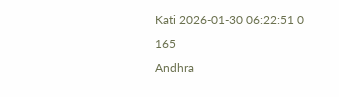Kati 2026-01-30 06:22:51 0 165
Andhra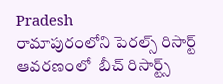Pradesh
రామాపురంలోని పెరల్స్ రిసార్ట్ ఆవరణంలో  బీచ్ రిసార్ట్స్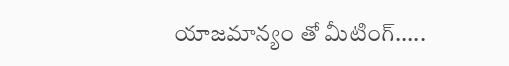యాజమాన్యం తో మీటింగ్.....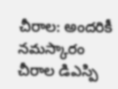చీరాల: అందరికీ నమస్కారం చీరాల డిఎస్పి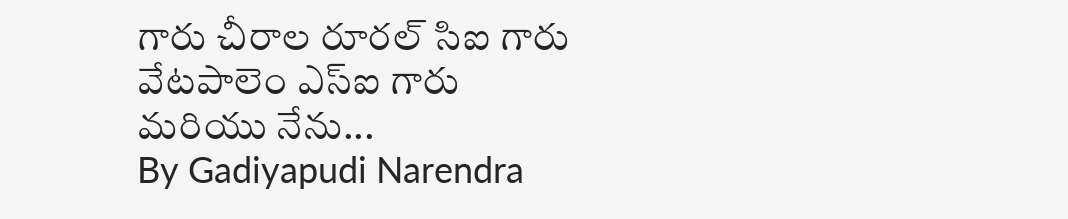గారు చీరాల రూరల్ సిఐ గారు వేటపాలెం ఎస్ఐ గారు మరియు నేను...
By Gadiyapudi Narendra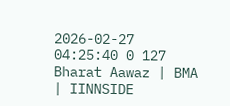2026-02-27 04:25:40 0 127
Bharat Aawaz | BMA | IINNSIDE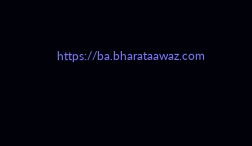https://ba.bharataawaz.com